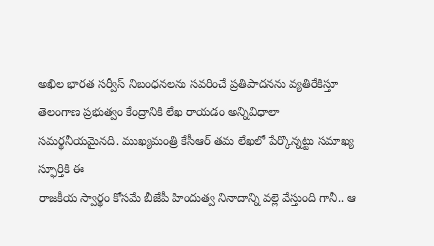అఖిల భారత సర్వీస్ నిబంధనలను సవరించే ప్రతిపాదనను వ్యతిరేకిస్తూ తెలంగాణ ప్రభుత్వం కేంద్రానికి లేఖ రాయడం అన్నివిధాలా సమర్థనీయమైనది. ముఖ్యమంత్రి కేసీఆర్ తమ లేఖలో పేర్కొన్నట్టు సమాఖ్య స్ఫూర్తికి ఈ
రాజకీయ స్వార్థం కోసమే బీజేపీ హిందుత్వ నినాదాన్ని వల్లె వేస్తుంది గానీ.. ఆ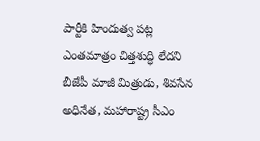పార్టీకి హిందుత్వ పట్ల ఎంతమాత్రం చిత్తశుద్ధి లేదని బీజేపీ మాజీ మిత్రుడు, శివసేన అధినేత, మహారాష్ట్ర సీఎం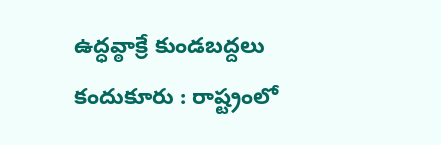ఉద్ధవ్ఠాక్రే కుండబద్దలు
కందుకూరు : రాష్ట్రంలో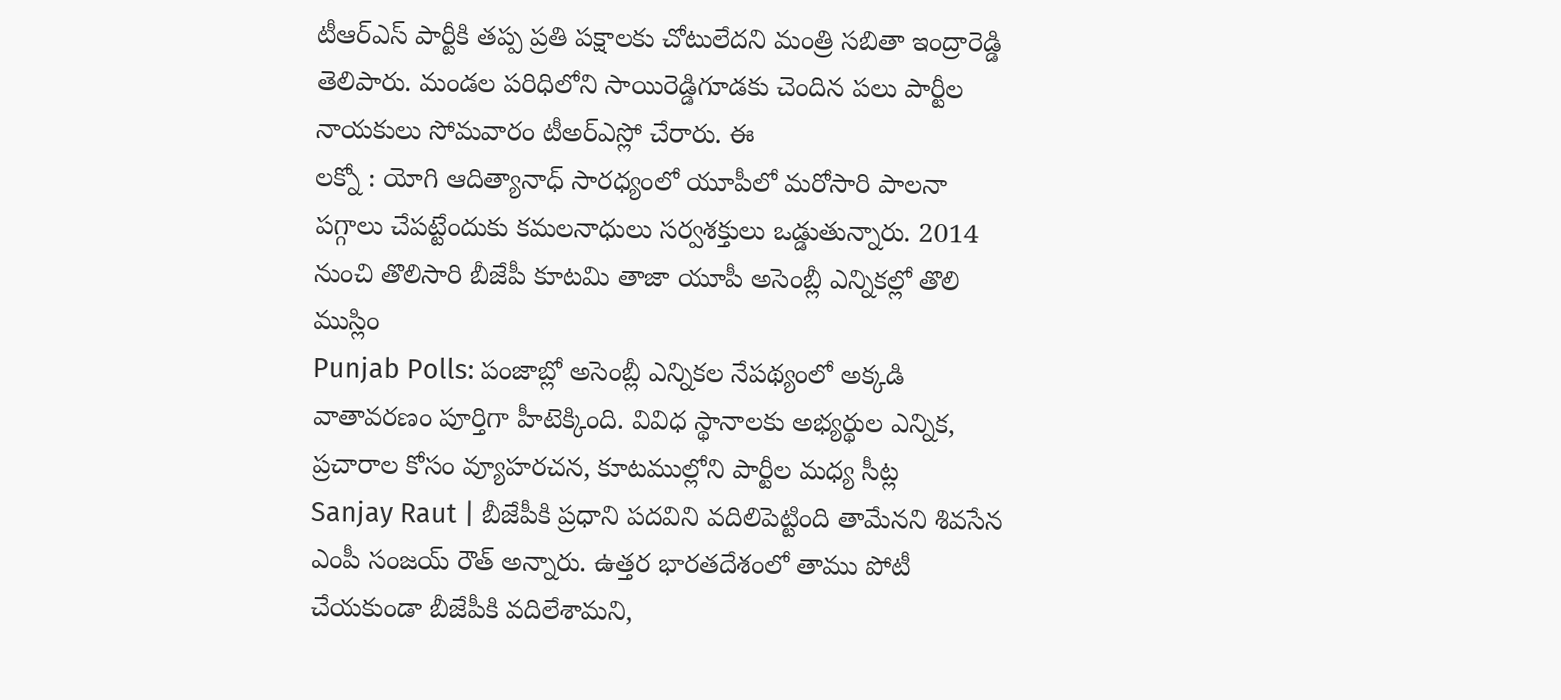టీఆర్ఎస్ పార్టీకి తప్ప ప్రతి పక్షాలకు చోటులేదని మంత్రి సబితా ఇంద్రారెడ్డి తెలిపారు. మండల పరిధిలోని సాయిరెడ్డిగూడకు చెందిన పలు పార్టీల నాయకులు సోమవారం టీఅర్ఎస్లో చేరారు. ఈ
లక్నో : యోగి ఆదిత్యానాధ్ సారధ్యంలో యూపీలో మరోసారి పాలనా పగ్గాలు చేపట్టేందుకు కమలనాధులు సర్వశక్తులు ఒడ్డుతున్నారు. 2014 నుంచి తొలిసారి బీజేపీ కూటమి తాజా యూపీ అసెంబ్లీ ఎన్నికల్లో తొలి ముస్లిం
Punjab Polls: పంజాబ్లో అసెంబ్లీ ఎన్నికల నేపథ్యంలో అక్కడి వాతావరణం పూర్తిగా హీటెక్కింది. వివిధ స్థానాలకు అభ్యర్థుల ఎన్నిక, ప్రచారాల కోసం వ్యూహరచన, కూటముల్లోని పార్టీల మధ్య సీట్ల
Sanjay Raut | బీజేపీకి ప్రధాని పదవిని వదిలిపెట్టింది తామేనని శివసేన ఎంపీ సంజయ్ రౌత్ అన్నారు. ఉత్తర భారతదేశంలో తాము పోటీ చేయకుండా బీజేపీకి వదిలేశామని,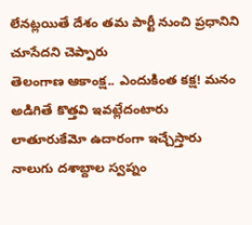లేనట్లయితే దేశం తమ పార్టీ నుంచి ప్రధానిని చూసేదని చెప్పారు
తెలంగాణ ఆకాంక్ష.. ఎందుకింత కక్ష! మనం అడిగితే కొత్తవి ఇవట్లేదంటారు లాతూరుకేమో ఉదారంగా ఇచ్చేస్తారు నాలుగు దశాబ్దాల స్వప్నం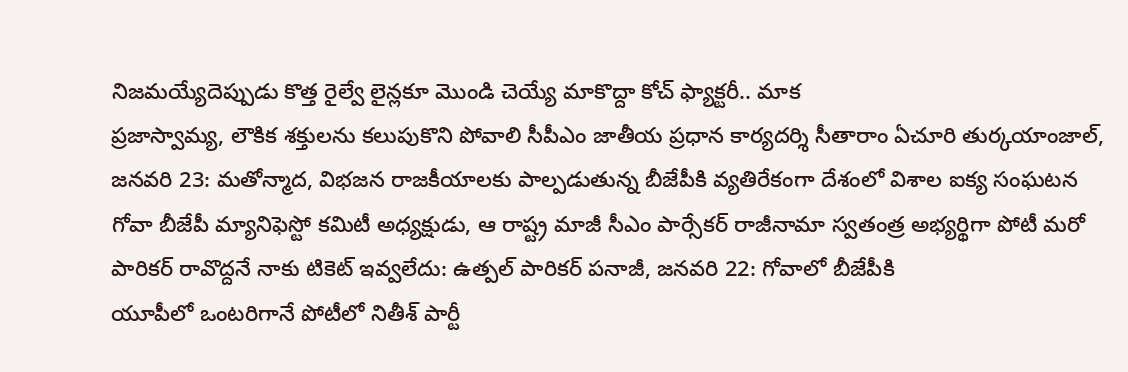నిజమయ్యేదెప్పుడు కొత్త రైల్వే లైన్లకూ మొండి చెయ్యే మాకొద్దా కోచ్ ఫ్యాక్టరీ.. మాక
ప్రజాస్వామ్య, లౌకిక శక్తులను కలుపుకొని పోవాలి సీపీఎం జాతీయ ప్రధాన కార్యదర్శి సీతారాం ఏచూరి తుర్కయాంజాల్, జనవరి 23: మతోన్మాద, విభజన రాజకీయాలకు పాల్పడుతున్న బీజేపీకి వ్యతిరేకంగా దేశంలో విశాల ఐక్య సంఘటన
గోవా బీజేపీ మ్యానిఫెస్టో కమిటీ అధ్యక్షుడు, ఆ రాష్ట్ర మాజీ సీఎం పార్సేకర్ రాజీనామా స్వతంత్ర అభ్యర్థిగా పోటీ మరో పారికర్ రావొద్దనే నాకు టికెట్ ఇవ్వలేదు: ఉత్పల్ పారికర్ పనాజీ, జనవరి 22: గోవాలో బీజేపీకి
యూపీలో ఒంటరిగానే పోటీలో నితీశ్ పార్టీ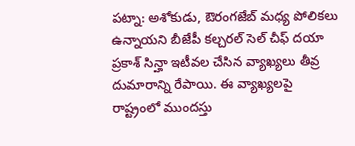పట్నా: అశోకుడు, ఔరంగజేబ్ మధ్య పోలికలు ఉన్నాయని బీజేపీ కల్చరల్ సెల్ చీఫ్ దయా ప్రకాశ్ సిన్హా ఇటీవల చేసిన వ్యాఖ్యలు తీవ్ర దుమారాన్ని రేపాయి. ఈ వ్యాఖ్యలపై
రాష్ట్రంలో ముందస్తు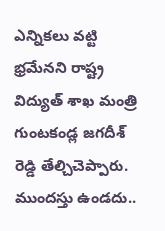ఎన్నికలు వట్టి భ్రమేనని రాష్ట్ర విద్యుత్ శాఖ మంత్రి గుంటకండ్ల జగదీశ్ రెడ్డి తేల్చిచెప్పారు. ముందస్తు ఉండదు..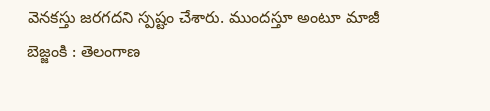వెనకస్తు జరగదని స్పష్టం చేశారు. ముందస్తూ అంటూ మాజీ
బెజ్జంకి : తెలంగాణ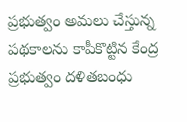ప్రభుత్వం అమలు చేస్తున్న పథకాలను కాపీకొట్టిన కేంద్ర ప్రభుత్వం దళితబంధు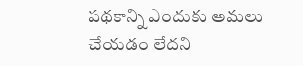పథకాన్ని ఎందుకు అమలు చేయడం లేదని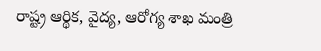రాష్ట్ర ఆర్థిక, వైద్య, ఆరోగ్య శాఖ మంత్రి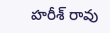హరీశ్ రావు